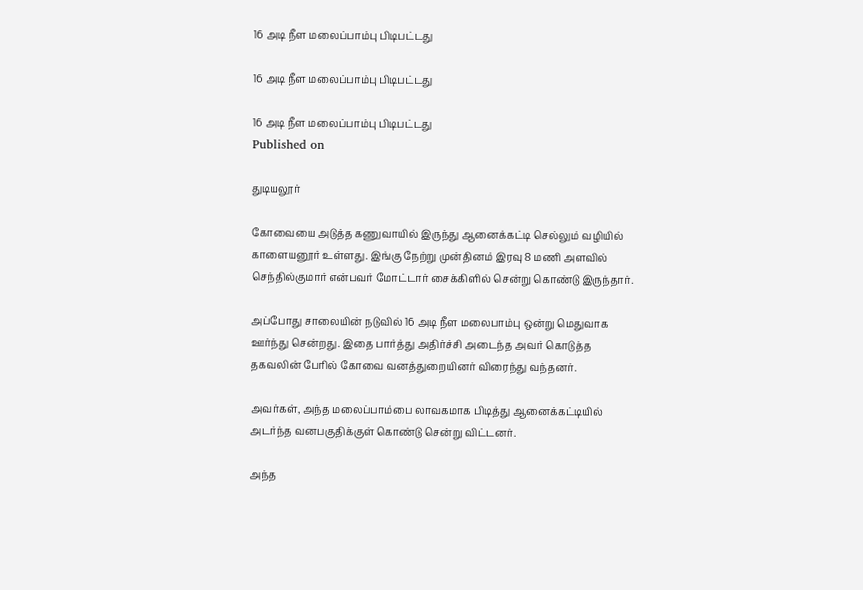16 அடி நீள மலைப்பாம்பு பிடிபட்டது

16 அடி நீள மலைப்பாம்பு பிடிபட்டது

16 அடி நீள மலைப்பாம்பு பிடிபட்டது
Published on

துடியலூர்

கோவையை அடுத்த கணுவாயில் இருந்து ஆனைக்கட்டி செல்லும் வழியில் காளையனூர் உள்ளது. இங்கு நேற்று முன்தினம் இரவு 8 மணி அளவில் செந்தில்குமார் என்பவர் மோட்டார் சைக்கிளில் சென்று கொண்டு இருந்தார்.

அப்போது சாலையின் நடுவில் 16 அடி நீள மலைபாம்பு ஒன்று மெதுவாக ஊர்ந்து சென்றது. இதை பார்த்து அதிர்ச்சி அடைந்த அவர் கொடுத்த தகவலின் பேரில் கோவை வனத்துறையினர் விரைந்து வந்தனர்.

அவர்கள், அந்த மலைப்பாம்பை லாவகமாக பிடித்து ஆனைக்கட்டியில் அடர்ந்த வனபகுதிக்குள் கொண்டு சென்று விட்டனர்.

அந்த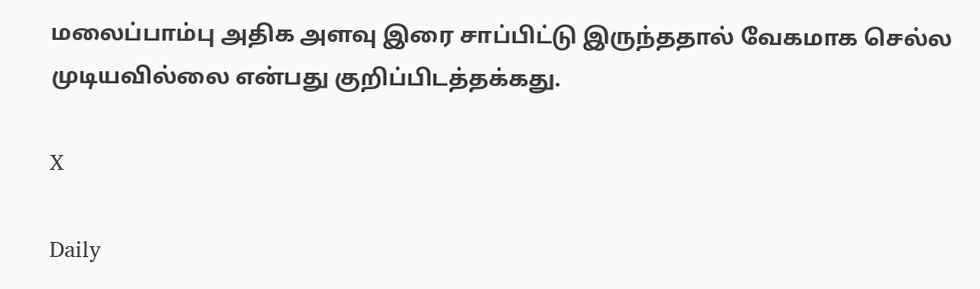மலைப்பாம்பு அதிக அளவு இரை சாப்பிட்டு இருந்ததால் வேகமாக செல்ல முடியவில்லை என்பது குறிப்பிடத்தக்கது.

X

Daily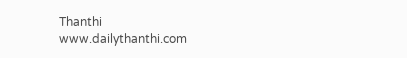Thanthi
www.dailythanthi.com